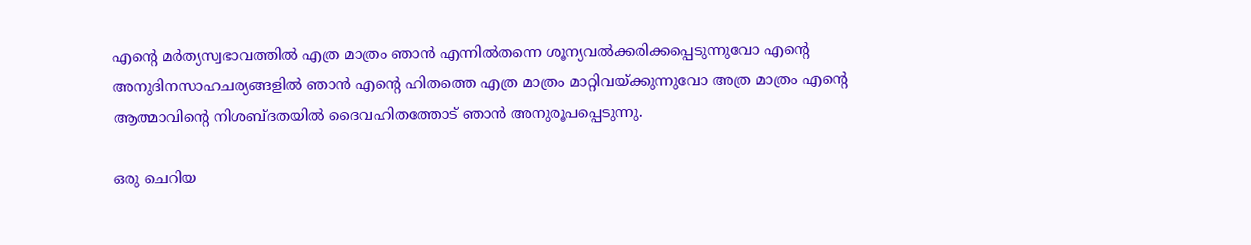എന്റെ മർത്യസ്വഭാവത്തിൽ എത്ര മാത്രം ഞാൻ എന്നിൽതന്നെ ശൂന്യവൽക്കരിക്കപ്പെടുന്നുവോ എന്റെ അനുദിനസാഹചര്യങ്ങളിൽ ഞാൻ എന്റെ ഹിതത്തെ എത്ര മാത്രം മാറ്റിവയ്ക്കുന്നുവോ അത്ര മാത്രം എന്റെ ആത്മാവിന്റെ നിശബ്ദതയിൽ ദൈവഹിതത്തോട് ഞാൻ അനുരൂപപ്പെടുന്നു.

ഒരു ചെറിയ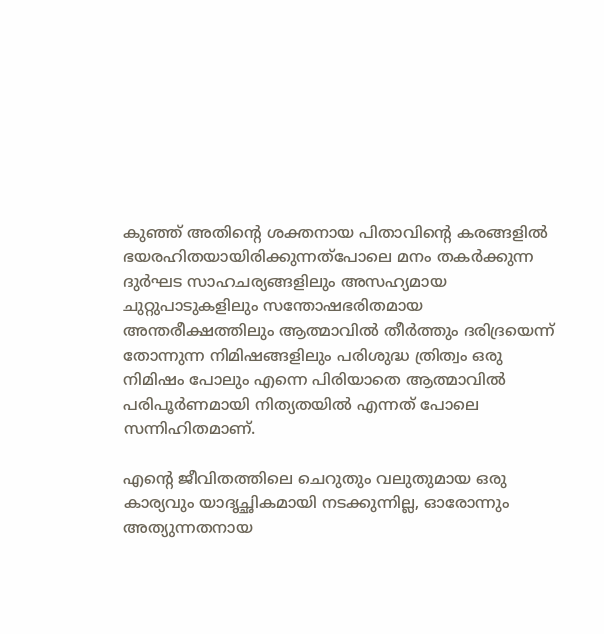കുഞ്ഞ് അതിന്റെ ശക്തനായ പിതാവിന്റെ കരങ്ങളിൽ ഭയരഹിതയായിരിക്കുന്നത്പോലെ മനം തകർക്കുന്ന ദുർഘട സാഹചര്യങ്ങളിലും അസഹ്യമായ ചുറ്റുപാടുകളിലും സന്തോഷഭരിതമായ അന്തരീക്ഷത്തിലും ആത്മാവിൽ തീർത്തും ദരിദ്രയെന്ന് തോന്നുന്ന നിമിഷങ്ങളിലും പരിശുദ്ധ ത്രിത്വം ഒരു നിമിഷം പോലും എന്നെ പിരിയാതെ ആത്മാവിൽ പരിപൂർണമായി നിത്യതയിൽ എന്നത് പോലെ സന്നിഹിതമാണ്.

എന്റെ ജീവിതത്തിലെ ചെറുതും വലുതുമായ ഒരു കാര്യവും യാദൃച്ഛികമായി നടക്കുന്നില്ല, ഓരോന്നും അത്യുന്നതനായ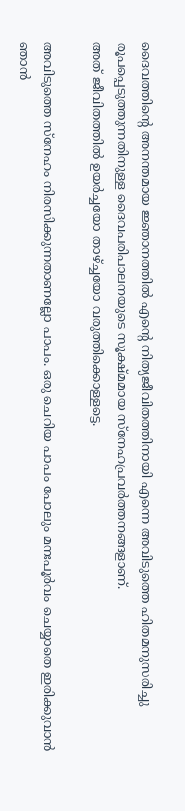ദൈവത്തിന്റെ അനന്തമായ ജ്ഞാനത്തിൽ എന്റെ നിത്യജീവിതത്തിനായി എന്നെ അവിടുത്തെ ഹിതമനുസരിച്ചു രൂപപ്പെടുത്തുന്നതിനുള്ള ദൈവപരിപാലനയുടെ സൂക്ഷ്മമായ സ്നേഹപ്രവർത്തനങ്ങളാണ്.
അത് ജീവിതത്തിൽ ഉയർച്ചയോ താഴ്ച്ചയോ വരുത്തിക്കൊള്ളട്ടെ.

അവിടുത്തെ സ്നേഹം നിരസിക്കുന്നതാണല്ലോ പാപം. ഒരു ചെറിയ പാപം പോലും മനഃപൂർവം ചെയ്യാതെ ഇരിക്കുവാൻ ഞാൻ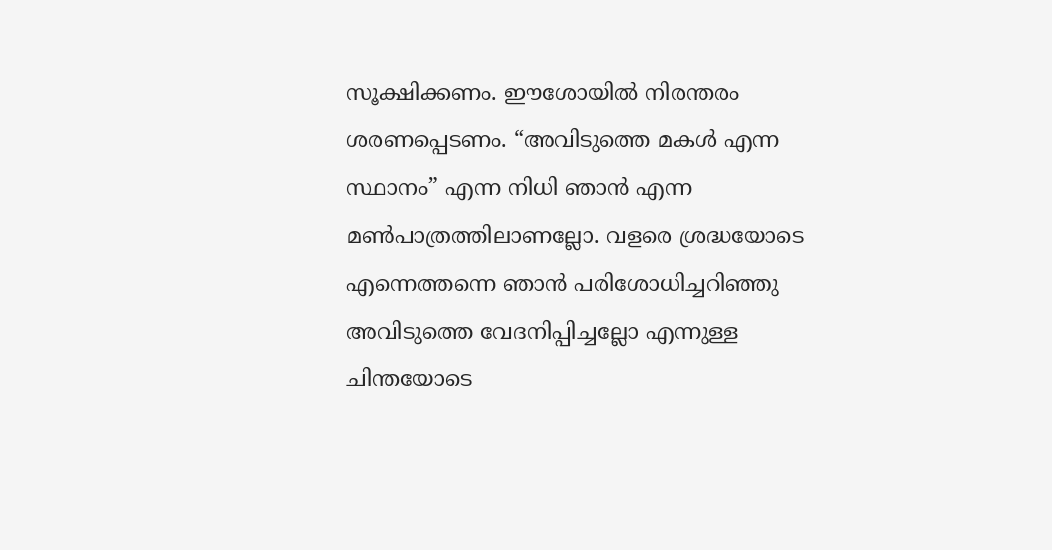സൂക്ഷിക്കണം. ഈശോയിൽ നിരന്തരം ശരണപ്പെടണം. “അവിടുത്തെ മകൾ എന്ന സ്ഥാനം” എന്ന നിധി ഞാൻ എന്ന മൺപാത്രത്തിലാണല്ലോ. വളരെ ശ്രദ്ധയോടെ എന്നെത്തന്നെ ഞാൻ പരിശോധിച്ചറിഞ്ഞു അവിടുത്തെ വേദനിപ്പിച്ചല്ലോ എന്നുള്ള ചിന്തയോടെ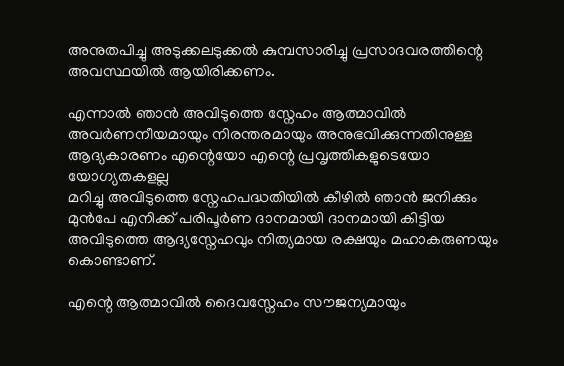അനുതപിച്ചു അടുക്കലടുക്കൽ കുമ്പസാരിച്ചു പ്രസാദവരത്തിന്റെ അവസ്ഥയിൽ ആയിരിക്കണം.

എന്നാൽ ഞാൻ അവിടുത്തെ സ്നേഹം ആത്മാവിൽ അവർണനീയമായും നിരന്തരമായും അനുഭവിക്കുന്നതിനുള്ള ആദ്യകാരണം എന്റെയോ എന്റെ പ്രവൃത്തികളുടെയോ യോഗ്യതകളല്ല
മറിച്ചു അവിടുത്തെ സ്നേഹപദ്ധതിയിൽ കീഴിൽ ഞാൻ ജനിക്കും മുൻപേ എനിക്ക് പരിപൂർണ ദാനമായി ദാനമായി കിട്ടിയ അവിടുത്തെ ആദ്യസ്നേഹവും നിത്യമായ രക്ഷയും മഹാകരുണയും കൊണ്ടാണ്.

എന്റെ ആത്മാവിൽ ദൈവസ്നേഹം സൗജന്യമായും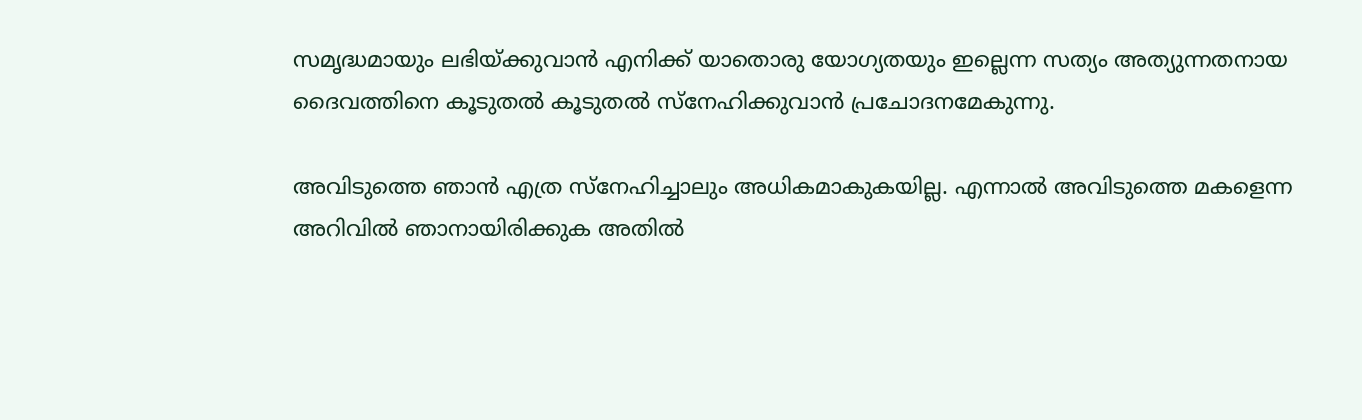സമൃദ്ധമായും ലഭിയ്ക്കുവാൻ എനിക്ക് യാതൊരു യോഗ്യതയും ഇല്ലെന്ന സത്യം അത്യുന്നതനായ ദൈവത്തിനെ കൂടുതൽ കൂടുതൽ സ്നേഹിക്കുവാൻ പ്രചോദനമേകുന്നു.

അവിടുത്തെ ഞാൻ എത്ര സ്നേഹിച്ചാലും അധികമാകുകയില്ല. എന്നാൽ അവിടുത്തെ മകളെന്ന അറിവിൽ ഞാനായിരിക്കുക അതിൽ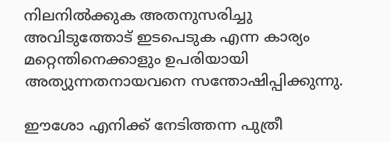നിലനിൽക്കുക അതനുസരിച്ചു അവിടുത്തോട് ഇടപെടുക എന്ന കാര്യം മറ്റെന്തിനെക്കാളും ഉപരിയായി അത്യുന്നതനായവനെ സന്തോഷിപ്പിക്കുന്നു.

ഈശോ എനിക്ക് നേടിത്തന്ന പുത്രീ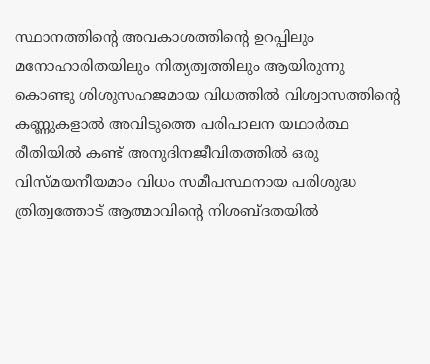സ്ഥാനത്തിന്റെ അവകാശത്തിന്റെ ഉറപ്പിലും മനോഹാരിതയിലും നിത്യത്വത്തിലും ആയിരുന്നു കൊണ്ടു ശിശുസഹജമായ വിധത്തിൽ വിശ്വാസത്തിന്റെ കണ്ണുകളാൽ അവിടുത്തെ പരിപാലന യഥാർത്ഥ രീതിയിൽ കണ്ട് അനുദിനജീവിതത്തിൽ ഒരു വിസ്മയനീയമാം വിധം സമീപസ്ഥനായ പരിശുദ്ധ ത്രിത്വത്തോട് ആത്മാവിന്റെ നിശബ്ദതയിൽ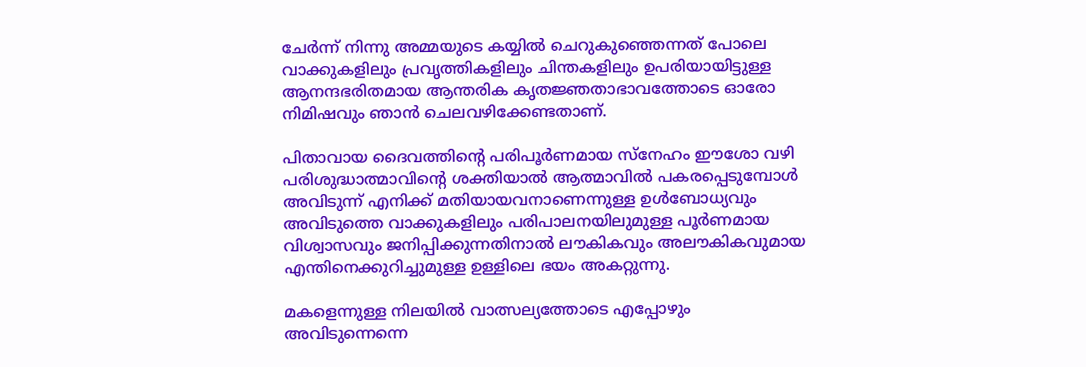ചേർന്ന് നിന്നു അമ്മയുടെ കയ്യിൽ ചെറുകുഞ്ഞെന്നത് പോലെ വാക്കുകളിലും പ്രവൃത്തികളിലും ചിന്തകളിലും ഉപരിയായിട്ടുള്ള ആനന്ദഭരിതമായ ആന്തരിക കൃതജ്ഞതാഭാവത്തോടെ ഓരോ നിമിഷവും ഞാൻ ചെലവഴിക്കേണ്ടതാണ്.

പിതാവായ ദൈവത്തിന്റെ പരിപൂർണമായ സ്നേഹം ഈശോ വഴി പരിശുദ്ധാത്മാവിന്റെ ശക്തിയാൽ ആത്മാവിൽ പകരപ്പെടുമ്പോൾ അവിടുന്ന് എനിക്ക് മതിയായവനാണെന്നുള്ള ഉൾബോധ്യവും അവിടുത്തെ വാക്കുകളിലും പരിപാലനയിലുമുള്ള പൂർണമായ വിശ്വാസവും ജനിപ്പിക്കുന്നതിനാൽ ലൗകികവും അലൗകികവുമായ എന്തിനെക്കുറിച്ചുമുള്ള ഉള്ളിലെ ഭയം അകറ്റുന്നു.

മകളെന്നുള്ള നിലയിൽ വാത്സല്യത്തോടെ എപ്പോഴും അവിടുന്നെന്നെ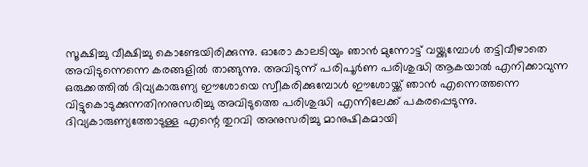സൂക്ഷിച്ചു വീക്ഷിച്ചു കൊണ്ടേയിരിക്കുന്നു. ഓരോ കാലടിയും ഞാൻ മുന്നോട്ട് വയ്ക്കുമ്പോൾ തട്ടിവീഴാതെ അവിടുന്നെന്നെ കരങ്ങളിൽ താങ്ങുന്നു. അവിടുന്ന് പരിപൂർണ പരിശുദ്ധി ആകയാൽ എനിക്കാവുന്ന ഒരുക്കത്തിൽ ദിവ്യകാരുണ്യ ഈശോയെ സ്വീകരിക്കുമ്പോൾ ഈശോയ്ക്ക് ഞാൻ എന്നെത്തന്നെ വിട്ടുകൊടുക്കുന്നതിനനുസരിച്ചു അവിടുത്തെ പരിശുദ്ധി എന്നിലേക്ക് പകരപ്പെടുന്നു. ദിവ്യകാരുണ്യത്തോടുള്ള എന്റെ തുറവി അനുസരിച്ചു മാനുഷികമായി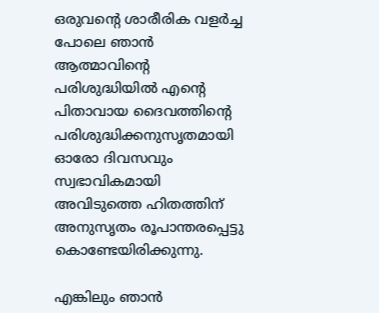ഒരുവന്റെ ശാരീരിക വളർച്ച പോലെ ഞാൻ ആത്മാവിന്റെ പരിശുദ്ധിയിൽ എന്റെ പിതാവായ ദൈവത്തിന്റെ പരിശുദ്ധിക്കനുസൃതമായി ഓരോ ദിവസവും സ്വഭാവികമായി അവിടുത്തെ ഹിതത്തിന് അനുസൃതം രൂപാന്തരപ്പെട്ടു കൊണ്ടേയിരിക്കുന്നു.

എങ്കിലും ഞാൻ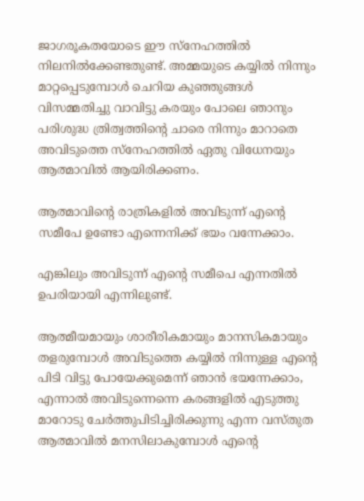ജാഗരൂകതയോടെ ഈ സ്നേഹത്തിൽ നിലനിൽക്കേണ്ടതുണ്ട്. അമ്മയുടെ കയ്യിൽ നിന്നും മാറ്റപ്പെടുമ്പോൾ ചെറിയ കുഞ്ഞുങ്ങൾ വിസമ്മതിച്ചു വാവിട്ടു കരയും പോലെ ഞാനും പരിശുദ്ധ ത്രിത്വത്തിന്റെ ചാരെ നിന്നും മാറാതെ അവിടുത്തെ സ്നേഹത്തിൽ ഏതു വിധേനയും ആത്മാവിൽ ആയിരിക്കണം.

ആത്മാവിന്റെ രാത്രികളിൽ അവിടുന്ന് എന്റെ സമീപേ ഉണ്ടോ എന്നെനിക്ക് ഭയം വന്നേക്കാം.

എങ്കിലും അവിടുന്ന് എന്റെ സമീപെ എന്നതിൽ ഉപരിയായി എന്നിലുണ്ട്.

ആത്മീയമായും ശാരീരികമായും മാനസികമായും തളരുമ്പോൾ അവിടുത്തെ കയ്യിൽ നിന്നുള്ള എന്റെ പിടി വിട്ടു പോയേക്കുമെന്ന് ഞാൻ ഭയന്നേക്കാം, എന്നാൽ അവിടുന്നെന്നെ കരങ്ങളിൽ എടുത്തു മാറോടു ചേർത്തുപിടിച്ചിരിക്കുന്നു എന്ന വസ്തുത ആത്മാവിൽ മനസിലാകുമ്പോൾ എന്റെ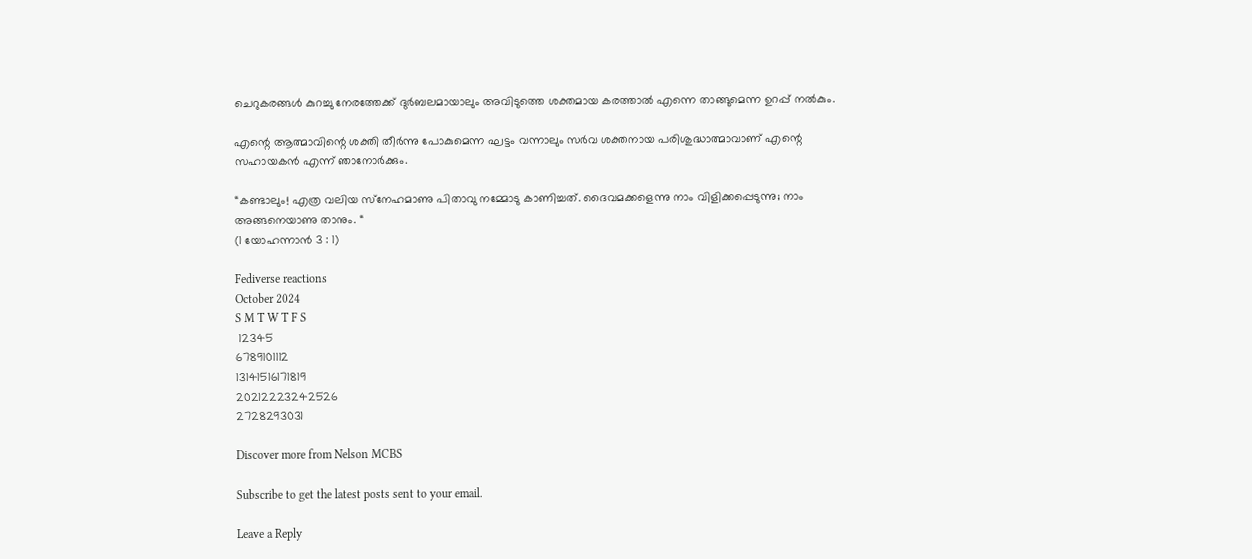ചെറുകരങ്ങൾ കുറച്ചു നേരത്തേക്ക് ദുർബലമായാലും അവിടുത്തെ ശക്തമായ കരത്താൽ എന്നെ താങ്ങുമെന്ന ഉറപ്പ് നൽകും.

എന്റെ ആത്മാവിന്റെ ശക്തി തീർന്നു പോകുമെന്ന ഘട്ടം വന്നാലും സർവ ശക്തനായ പരിശുദ്ധാത്മാവാണ് എന്റെ സഹായകൻ എന്ന് ഞാനോർക്കും.

“കണ്ടാലും! എത്ര വലിയ സ്‌നേഹമാണു പിതാവു നമ്മോടു കാണിച്ചത്‌. ദൈവമക്കളെന്നു നാം വിളിക്കപ്പെടുന്നു; നാം അങ്ങനെയാണു താനും. “
(1 യോഹന്നാന്‍ 3 : 1)

Fediverse reactions
October 2024
S M T W T F S
 12345
6789101112
13141516171819
20212223242526
2728293031

Discover more from Nelson MCBS

Subscribe to get the latest posts sent to your email.

Leave a Reply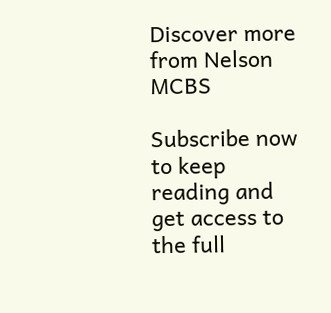Discover more from Nelson MCBS

Subscribe now to keep reading and get access to the full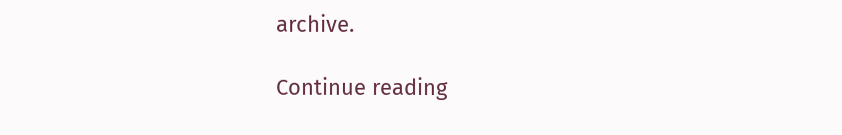archive.

Continue reading